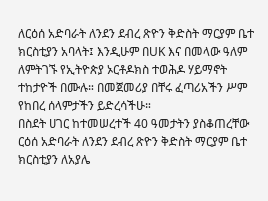ለርዕሰ አድባራት ለንደን ደብረ ጽዮን ቅድስት ማርያም ቤተ ክርስቲያን አባላት፤ እንዲሁም በUK እና በመላው ዓለም ለምትገኙ የኢትዮጵያ ኦርቶዶክስ ተወሕዶ ሃይማኖት ተከታዮች በሙሉ። በመጀመሪያ በቸሩ ፈጣሪአችን ሥም የከበረ ሰላምታችን ይድረሳችሁ።
በስደት ሀገር ከተመሠረተች 40 ዓመታትን ያስቆጠረቸው ርዕሰ አድባራት ለንደን ደብረ ጽዮን ቅድስት ማርያም ቤተ
ክርስቲያን ለአያሌ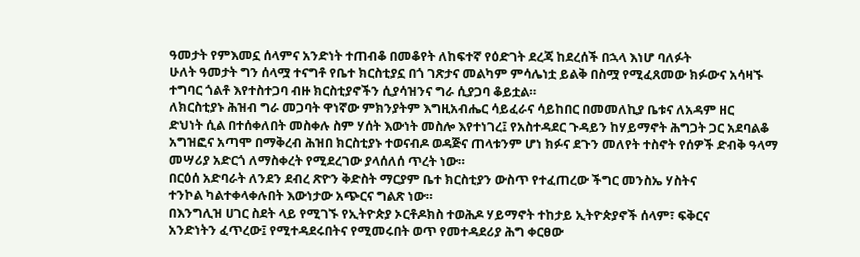ዓመታት የምእመኗ ሰላምና አንድነት ተጠብቆ በመቆየት ለከፍተኛ የዕድገት ደረጃ ከደረሰች በኋላ እነሆ ባለፉት
ሁለት ዓመታት ግን ሰላሟ ተናግቶ የቤተ ክርስቲያኗ በጎ ገጽታና መልካም ምሳሌነቷ ይልቅ በስሟ የሚፈጸመው ክፉውና አሳዛኙ
ተግባር ጎልቶ እየተስተጋባ ብዙ ክርስቲያኖችን ሲያሳዝንና ግራ ሲያጋባ ቆይቷል።
ለክርስቲያኑ ሕዝብ ግራ መጋባት ዋነኛው ምክንያትም እግዚአብሔር ሳይፈራና ሳይከበር በመመለኪያ ቤቱና ለአዳም ዘር
ድህነት ሲል በተሰቀለበት መስቀሉ ስም ሃሰት እውነት መስሎ እየተነገረ፤ የአስተዳደር ጉዳይን ከሃይማኖት ሕግጋት ጋር አደባልቆ
አግዝፎና አጣሞ በማቅረብ ሕዝበ ክርስቲያኑ ተወናብዶ ወዳጅና ጠላቱንም ሆነ ክፉና ደጉን መለየት ተስኖት የሰዎች ድብቅ ዓላማ
መሣሪያ አድርጎ ለማስቀረት የሚደረገው ያላሰለሰ ጥረት ነው።
በርዕሰ አድባራት ለንደን ደብረ ጽዮን ቅድስት ማርያም ቤተ ክርስቲያን ውስጥ የተፈጠረው ችግር መንስኤ ሃስትና
ተንኮል ካልተቀላቀሉበት እውነታው አጭርና ግልጽ ነው።
በእንግሊዝ ሀገር ስደት ላይ የሚገኙ የኢትዮጵያ ኦርቶዶክስ ተወሕዶ ሃይማኖት ተከታይ ኢትዮጵያኖች ሰላም፣ ፍቅርና
አንድነትን ፈጥረው፤ የሚተዳደሩበትና የሚመሩበት ወጥ የመተዳደሪያ ሕግ ቀርፀው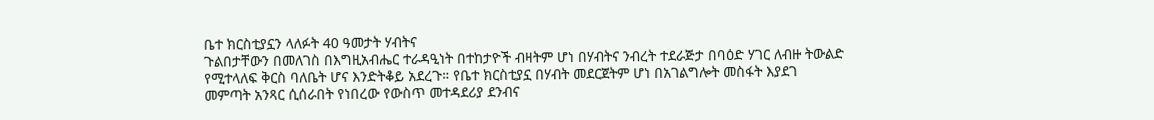ቤተ ክርስቲያኗን ላለፉት 40 ዓመታት ሃብትና
ጉልበታቸውን በመለገስ በእግዚአብሔር ተራዳዒነት በተከታዮች ብዛትም ሆነ በሃብትና ንብረት ተደራጅታ በባዕድ ሃገር ለብዙ ትውልድ
የሚተላለፍ ቅርስ ባለቤት ሆና እንድትቆይ አደረጉ። የቤተ ክርስቲያኗ በሃብት መደርጀትም ሆነ በአገልግሎት መስፋት እያደገ
መምጣት አንጻር ሲሰራበት የነበረው የውስጥ መተዳደሪያ ደንብና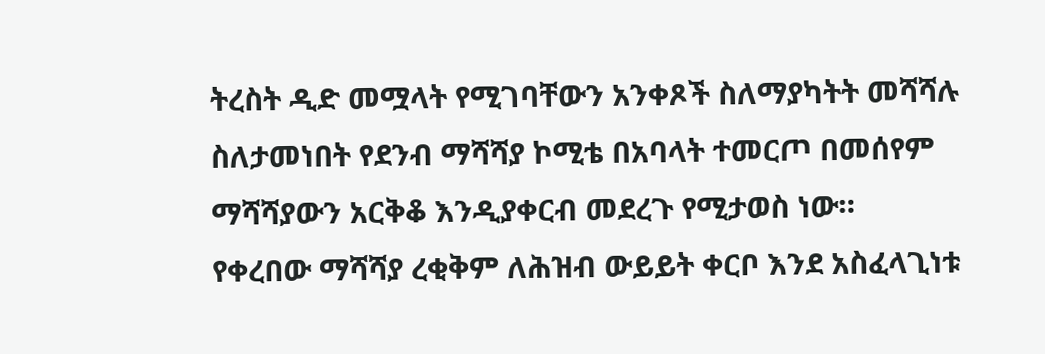ትረስት ዲድ መሟላት የሚገባቸውን አንቀጾች ስለማያካትት መሻሻሉ
ስለታመነበት የደንብ ማሻሻያ ኮሚቴ በአባላት ተመርጦ በመሰየም ማሻሻያውን አርቅቆ እንዲያቀርብ መደረጉ የሚታወስ ነው።
የቀረበው ማሻሻያ ረቂቅም ለሕዝብ ውይይት ቀርቦ እንደ አስፈላጊነቱ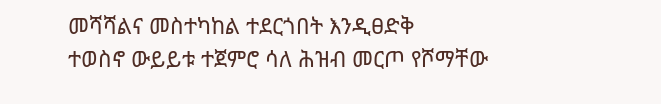መሻሻልና መስተካከል ተደርጎበት እንዲፀድቅ
ተወስኖ ውይይቱ ተጀምሮ ሳለ ሕዝብ መርጦ የሾማቸው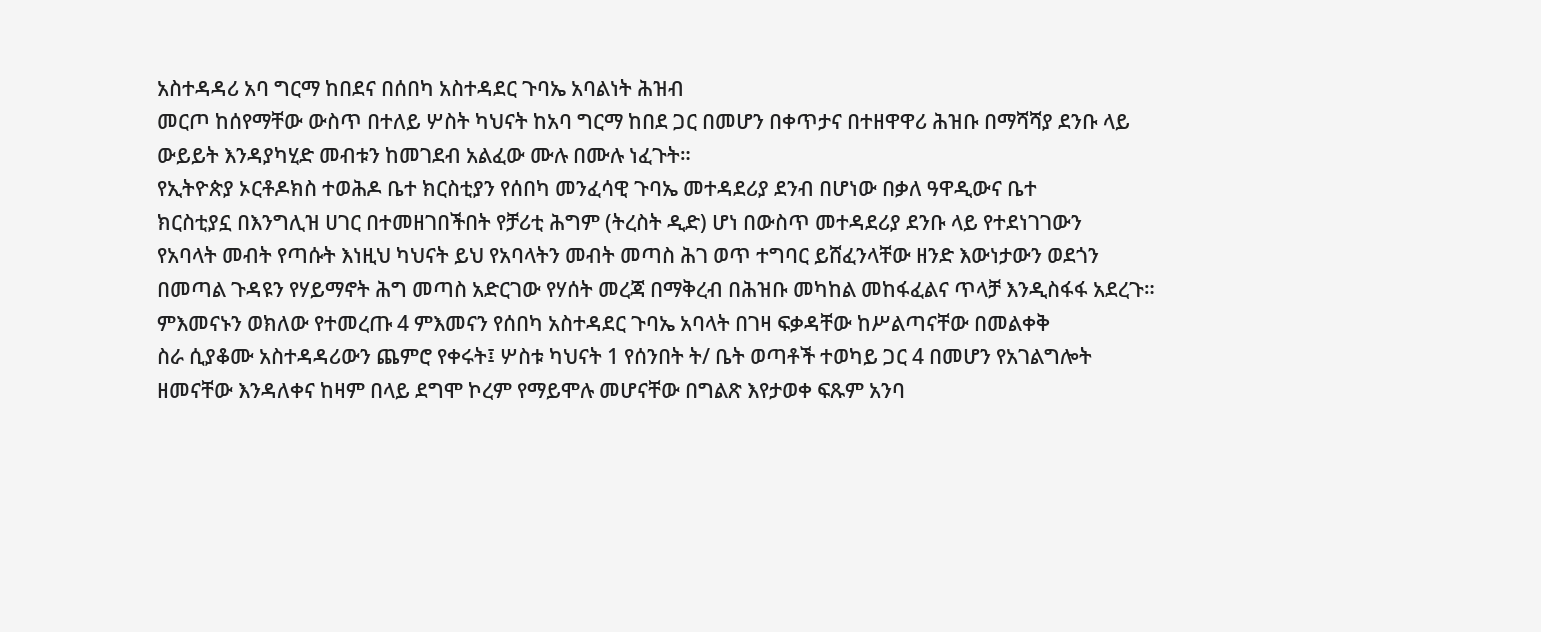አስተዳዳሪ አባ ግርማ ከበደና በሰበካ አስተዳደር ጉባኤ አባልነት ሕዝብ
መርጦ ከሰየማቸው ውስጥ በተለይ ሦስት ካህናት ከአባ ግርማ ከበደ ጋር በመሆን በቀጥታና በተዘዋዋሪ ሕዝቡ በማሻሻያ ደንቡ ላይ
ውይይት እንዳያካሂድ መብቱን ከመገደብ አልፈው ሙሉ በሙሉ ነፈጉት።
የኢትዮጵያ ኦርቶዶክስ ተወሕዶ ቤተ ክርስቲያን የሰበካ መንፈሳዊ ጉባኤ መተዳደሪያ ደንብ በሆነው በቃለ ዓዋዲውና ቤተ
ክርስቲያኗ በእንግሊዝ ሀገር በተመዘገበችበት የቻሪቲ ሕግም (ትረስት ዲድ) ሆነ በውስጥ መተዳደሪያ ደንቡ ላይ የተደነገገውን
የአባላት መብት የጣሱት እነዚህ ካህናት ይህ የአባላትን መብት መጣስ ሕገ ወጥ ተግባር ይሸፈንላቸው ዘንድ እውነታውን ወደጎን
በመጣል ጉዳዩን የሃይማኖት ሕግ መጣስ አድርገው የሃሰት መረጃ በማቅረብ በሕዝቡ መካከል መከፋፈልና ጥላቻ እንዲስፋፋ አደረጉ።
ምእመናኑን ወክለው የተመረጡ 4 ምእመናን የሰበካ አስተዳደር ጉባኤ አባላት በገዛ ፍቃዳቸው ከሥልጣናቸው በመልቀቅ
ስራ ሲያቆሙ አስተዳዳሪውን ጨምሮ የቀሩት፤ ሦስቱ ካህናት 1 የሰንበት ት/ ቤት ወጣቶች ተወካይ ጋር 4 በመሆን የአገልግሎት
ዘመናቸው እንዳለቀና ከዛም በላይ ደግሞ ኮረም የማይሞሉ መሆናቸው በግልጽ እየታወቀ ፍጹም አንባ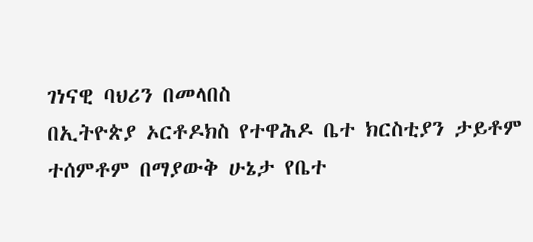ገነናዊ ባህሪን በመላበስ
በኢትዮጵያ ኦርቶዶክስ የተዋሕዶ ቤተ ክርስቲያን ታይቶም ተሰምቶም በማያውቅ ሁኔታ የቤተ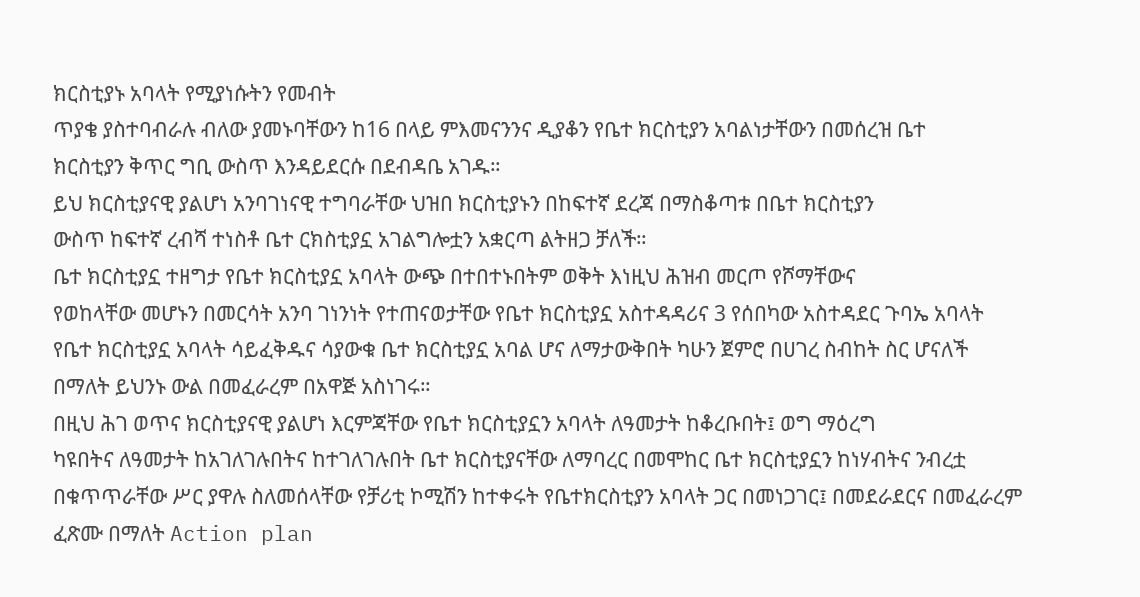ክርስቲያኑ አባላት የሚያነሱትን የመብት
ጥያቄ ያስተባብራሉ ብለው ያመኑባቸውን ከ16 በላይ ምእመናንንና ዲያቆን የቤተ ክርስቲያን አባልነታቸውን በመሰረዝ ቤተ
ክርስቲያን ቅጥር ግቢ ውስጥ እንዳይደርሱ በደብዳቤ አገዱ።
ይህ ክርስቲያናዊ ያልሆነ አንባገነናዊ ተግባራቸው ህዝበ ክርስቲያኑን በከፍተኛ ደረጃ በማስቆጣቱ በቤተ ክርስቲያን
ውስጥ ከፍተኛ ረብሻ ተነስቶ ቤተ ርክስቲያኗ አገልግሎቷን አቋርጣ ልትዘጋ ቻለች።
ቤተ ክርስቲያኗ ተዘግታ የቤተ ክርስቲያኗ አባላት ውጭ በተበተኑበትም ወቅት እነዚህ ሕዝብ መርጦ የሾማቸውና
የወከላቸው መሆኑን በመርሳት አንባ ገነንነት የተጠናወታቸው የቤተ ክርስቲያኗ አስተዳዳሪና 3 የሰበካው አስተዳደር ጉባኤ አባላት
የቤተ ክርስቲያኗ አባላት ሳይፈቅዱና ሳያውቁ ቤተ ክርስቲያኗ አባል ሆና ለማታውቅበት ካሁን ጀምሮ በሀገረ ስብከት ስር ሆናለች
በማለት ይህንኑ ውል በመፈራረም በአዋጅ አስነገሩ።
በዚህ ሕገ ወጥና ክርስቲያናዊ ያልሆነ እርምጃቸው የቤተ ክርስቲያኗን አባላት ለዓመታት ከቆረቡበት፤ ወግ ማዕረግ
ካዩበትና ለዓመታት ከአገለገሉበትና ከተገለገሉበት ቤተ ክርስቲያናቸው ለማባረር በመሞከር ቤተ ክርስቲያኗን ከነሃብትና ንብረቷ
በቁጥጥራቸው ሥር ያዋሉ ስለመሰላቸው የቻሪቲ ኮሚሽን ከተቀሩት የቤተክርስቲያን አባላት ጋር በመነጋገር፤ በመደራደርና በመፈራረም
ፈጽሙ በማለት Action plan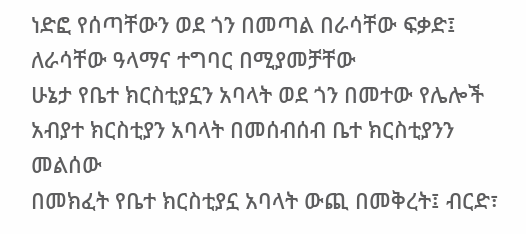ነድፎ የሰጣቸውን ወደ ጎን በመጣል በራሳቸው ፍቃድ፤ ለራሳቸው ዓላማና ተግባር በሚያመቻቸው
ሁኔታ የቤተ ክርስቲያኗን አባላት ወደ ጎን በመተው የሌሎች አብያተ ክርስቲያን አባላት በመሰብሰብ ቤተ ክርስቲያንን መልሰው
በመክፈት የቤተ ክርስቲያኗ አባላት ውጪ በመቅረት፤ ብርድ፣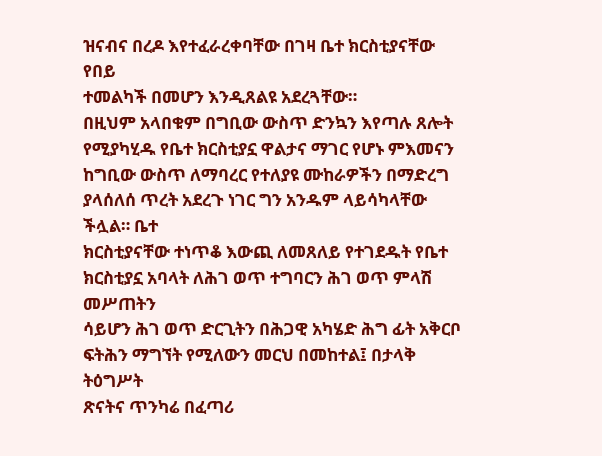ዝናብና በረዶ እየተፈራረቀባቸው በገዛ ቤተ ክርስቲያናቸው የበይ
ተመልካች በመሆን እንዲጸልዩ አደረጓቸው።
በዚህም አላበቁም በግቢው ውስጥ ድንኳን እየጣሉ ጸሎት የሚያካሂዱ የቤተ ክርስቲያኗ ዋልታና ማገር የሆኑ ምእመናን
ከግቢው ውስጥ ለማባረር የተለያዩ ሙከራዎችን በማድረግ ያላሰለሰ ጥረት አደረጉ ነገር ግን አንዱም ላይሳካላቸው ችሏል። ቤተ
ክርስቲያናቸው ተነጥቆ እውጪ ለመጸለይ የተገደዱት የቤተ ክርስቲያኗ አባላት ለሕገ ወጥ ተግባርን ሕገ ወጥ ምላሽ መሥጠትን
ሳይሆን ሕገ ወጥ ድርጊትን በሕጋዊ አካሄድ ሕግ ፊት አቅርቦ ፍትሕን ማግኘት የሚለውን መርህ በመከተል፤ በታላቅ ትዕግሥት
ጽናትና ጥንካሬ በፈጣሪ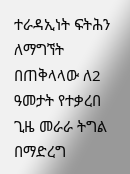ተራዳኢነት ፍትሕን ለማግኘት በጠቅላላው ለ2 ዓመታት የተቃረበ ጊዜ መራራ ትግል በማድረግ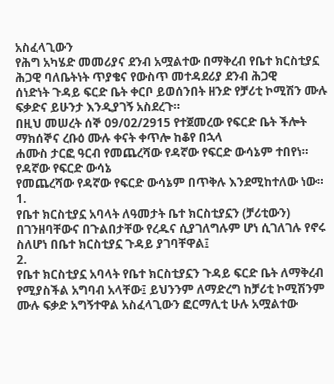አስፈላጊውን
የሕግ አካሄድ መመሪያና ደንብ አሟልተው በማቅረብ የቤተ ክርስቲያኗ ሕጋዊ ባለቤትነት ጥያቄና የውስጥ መተዳደሪያ ደንብ ሕጋዊ
ሰነድነት ጉዳይ ፍርድ ቤት ቀርቦ ይወሰንበት ዘንድ የቻሪቲ ኮሚሽን ሙሉ ፍቃድና ይሁንታ እንዲያገኝ አስደረጉ።
በዚህ መሠረት ሰኞ 09/02/2915 የተጀመረው የፍርድ ቤት ችሎት ማክሰኞና ረቡዕ ሙሉ ቀናት ቀጥሎ ከቆየ በኋላ
ሐሙስ ታርፎ ዓርብ የመጨረሻው የዳኛው የፍርድ ውሳኔም ተበየነ።
የዳኛው የፍርድ ውሳኔ
የመጨረሻው የዳኛው የፍርድ ውሳኔም በጥቅሉ እንደሚከተለው ነው።
1.
የቤተ ክርስቲያኗ አባላት ለዓመታት ቤተ ክርስቲያኗን (ቻሪቲውን) በገንዘባቸውና በጉልበታቸው የረዱና ሲያገለግሉም ሆነ ሲገለገሉ የኖሩ ስለሆነ በቤተ ክርስቲያኗ ጉዳይ ያገባቸዋል፤
2.
የቤተ ክርስቲያኗ አባላት የቤተ ክርስቲያኗን ጉዳይ ፍርድ ቤት ለማቅረብ የሚያስችል አግባብ አላቸው፤ ይህንንም ለማድረግ ከቻሪቲ ኮሚሽንም ሙሉ ፍቃድ አግኝተዋል አስፈላጊውን ፎርማሊቲ ሁሉ አሟልተው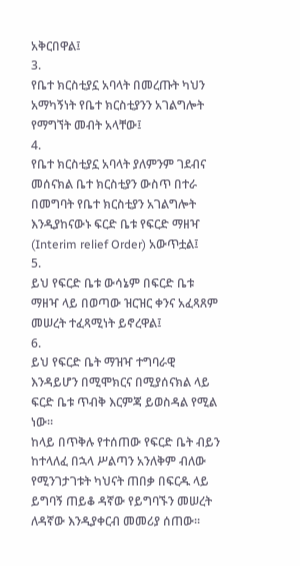አቅርበዋል፤
3.
የቤተ ክርስቲያኗ አባላት በመረጡት ካህን አማካኝነት የቤተ ክርስቲያንን አገልግሎት የማግኘት መብት አላቸው፤
4.
የቤተ ክርስቲያኗ አባላት ያለምንም ገደብና መሰናክል ቤተ ክርስቲያን ውስጥ በተራ በመግባት የቤተ ክርስቲያን አገልግሎት እንዲያከናውኑ ፍርድ ቤቱ የፍርድ ማዘዣ (Interim relief Order) አውጥቷል፤
5.
ይህ የፍርድ ቤቱ ውሳኔም በፍርድ ቤቱ ማዘዣ ላይ በወጣው ዝርዝር ቀንና አፈጻጸም መሠረት ተፈጻሚነት ይኖረዋል፤
6.
ይህ የፍርድ ቤት ማዝዣ ተግባራዊ እንዳይሆን በሚሞክርና በሚያሰናክል ላይ ፍርድ ቤቱ ጥብቅ እርምጃ ይወስዳል የሚል ነው።
ከላይ በጥቅሉ የተሰጠው የፍርድ ቤት ብይን ከተላለፈ በኋላ ሥልጣን አንለቅም ብለው የሚንገታገቱት ካህናት ጠበቃ በፍርዱ ላይ ይግባኝ ጠይቆ ዳኛው የይግባኙን መሠረት ለዳኛው እንዲያቀርብ መመሪያ ሰጠው።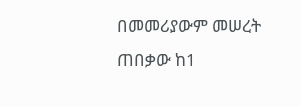በመመሪያውም መሠረት ጠበቃው ከ1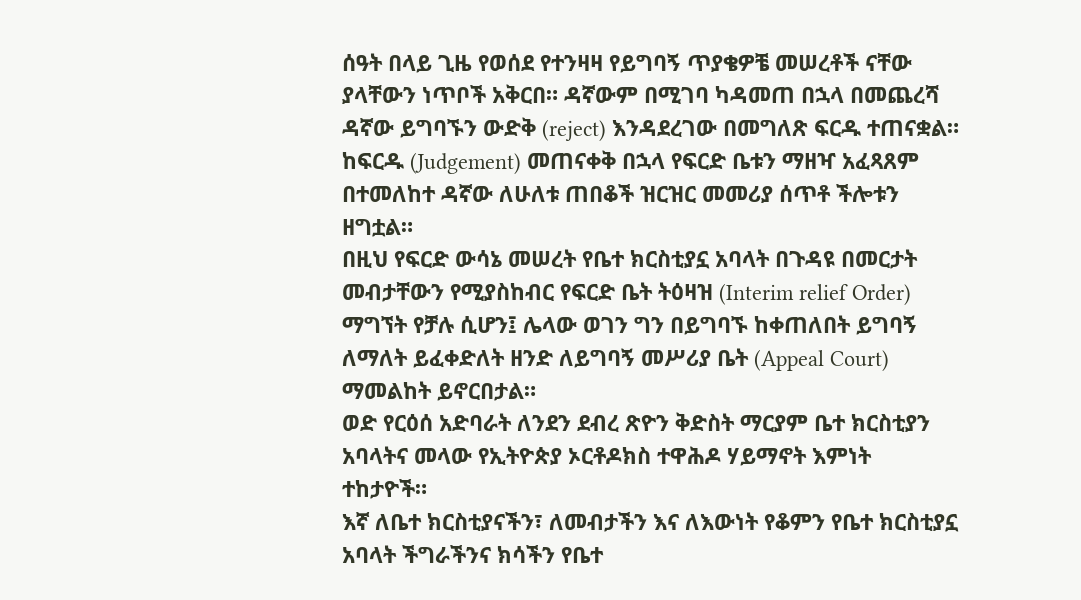ሰዓት በላይ ጊዜ የወሰደ የተንዛዛ የይግባኝ ጥያቄዎቼ መሠረቶች ናቸው ያላቸውን ነጥቦች አቅርበ። ዳኛውም በሚገባ ካዳመጠ በኋላ በመጨረሻ ዳኛው ይግባኙን ውድቅ (reject) እንዳደረገው በመግለጽ ፍርዱ ተጠናቋል። ከፍርዱ (Judgement) መጠናቀቅ በኋላ የፍርድ ቤቱን ማዘዣ አፈጻጸም በተመለከተ ዳኛው ለሁለቱ ጠበቆች ዝርዝር መመሪያ ሰጥቶ ችሎቱን ዘግቷል።
በዚህ የፍርድ ውሳኔ መሠረት የቤተ ክርስቲያኗ አባላት በጉዳዩ በመርታት መብታቸውን የሚያስከብር የፍርድ ቤት ትዕዛዝ (Interim relief Order) ማግኘት የቻሉ ሲሆን፤ ሌላው ወገን ግን በይግባኙ ከቀጠለበት ይግባኝ ለማለት ይፈቀድለት ዘንድ ለይግባኝ መሥሪያ ቤት (Appeal Court) ማመልከት ይኖርበታል።
ወድ የርዕሰ አድባራት ለንደን ደብረ ጽዮን ቅድስት ማርያም ቤተ ክርስቲያን አባላትና መላው የኢትዮጵያ ኦርቶዶክስ ተዋሕዶ ሃይማኖት እምነት ተከታዮች።
እኛ ለቤተ ክርስቲያናችን፣ ለመብታችን እና ለእውነት የቆምን የቤተ ክርስቲያኗ አባላት ችግራችንና ክሳችን የቤተ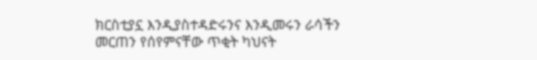ክርስቲያኗ እንዲያስተዳድሩንና እንዲመሩን ራሳችን መርጠን የሰየምናቸው ጥቂት ካህናት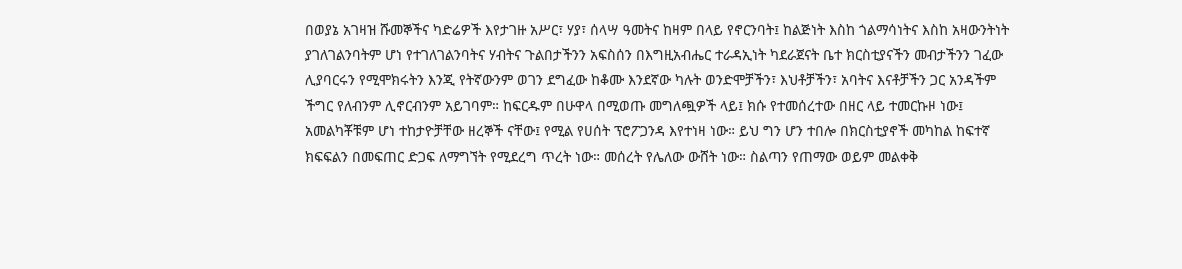በወያኔ አገዛዝ ሹመኞችና ካድሬዎች እየታገዙ አሥር፣ ሃያ፣ ሰላሣ ዓመትና ከዛም በላይ የኖርንባት፤ ከልጅነት እስከ ጎልማሳነትና እስከ አዛውንትነት ያገለገልንባትም ሆነ የተገለገልንባትና ሃብትና ጉልበታችንን አፍስሰን በእግዚአብሔር ተራዳኢነት ካደራጀናት ቤተ ክርስቲያናችን መብታችንን ገፈው ሊያባርሩን የሚሞክሩትን እንጂ የትኛውንም ወገን ደግፈው ከቆሙ እንደኛው ካሉት ወንድሞቻችን፣ እህቶቻችን፣ አባትና እናቶቻችን ጋር አንዳችም ችግር የለብንም ሊኖርብንም አይገባም። ከፍርዱም በሁዋላ በሚወጡ መግለጯዎች ላይ፤ ክሱ የተመሰረተው በዘር ላይ ተመርኩዞ ነው፤ አመልካቾቹም ሆነ ተከታዮቻቸው ዘረኞች ናቸው፤ የሚል የሀሰት ፕሮፖጋንዳ እየተነዛ ነው። ይህ ግን ሆን ተበሎ በክርስቲያኖች መካከል ከፍተኛ ክፍፍልን በመፍጠር ድጋፍ ለማግኘት የሚደረግ ጥረት ነው። መሰረት የሌለው ውሸት ነው። ስልጣን የጠማው ወይም መልቀቅ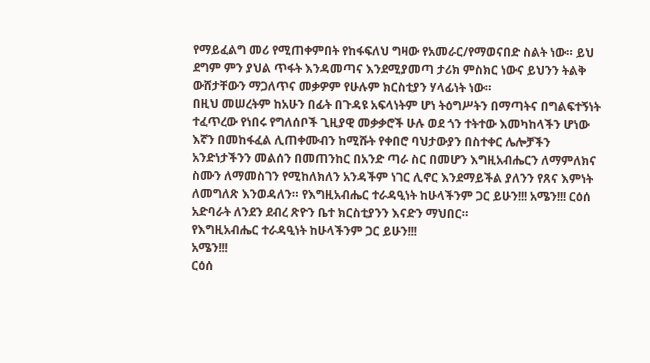የማይፈልግ መሪ የሚጠቀምበት የከፋፍለህ ግዛው የአመራር/የማወናበድ ስልት ነው። ይህ ደግም ምን ያህል ጥፋት እንዳመጣና እንደሚያመጣ ታሪክ ምስክር ነውና ይህንን ትልቅ ውሸታቸውን ማጋለጥና መቃዎም የሁሉም ክርስቲያን ሃላፊነት ነው።
በዚህ መሠረትም ከአሁን በፊት በጉዳዩ አፍላነትም ሆነ ትዕግሥትን በማጣትና በግልፍተኝነት ተፈጥረው የነበሩ የግለሰቦች ጊዚያዊ መቃቃሮች ሁሉ ወደ ጎን ተትተው እመካከላችን ሆነው እኛን በመከፋፈል ሊጠቀሙብን ከሚሹት የቀበሮ ባህታውያን በስተቀር ሌሎቻችን አንድነታችንን መልሰን በመጠንከር በአንድ ጣራ ስር በመሆን እግዚአብሔርን ለማምለክና ስሙን ለማመስገን የሚከለክለን አንዳችም ነገር ሊኖር እንደማይችል ያለንን የጸና እምነት ለመግለጽ እንወዳለን። የእግዚአብሔር ተራዳዒነት ከሁላችንም ጋር ይሁን!!! አሜን!!! ርዕሰ አድባራት ለንደን ደብረ ጽዮን ቤተ ክርስቲያንን እናድን ማህበር።
የእግዚአብሔር ተራዳዒነት ከሁላችንም ጋር ይሁን!!!
አሜን!!!
ርዕሰ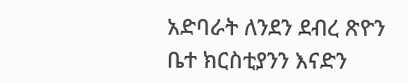አድባራት ለንደን ደብረ ጽዮን ቤተ ክርስቲያንን እናድን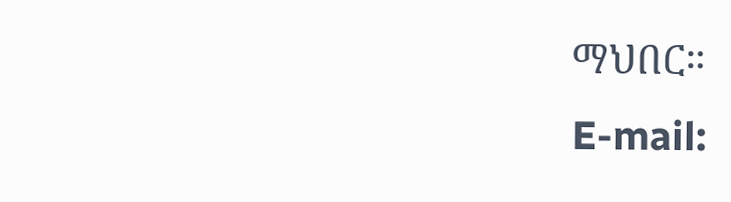ማህበር።
E-mail: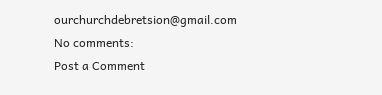ourchurchdebretsion@gmail.com
No comments:
Post a Comment